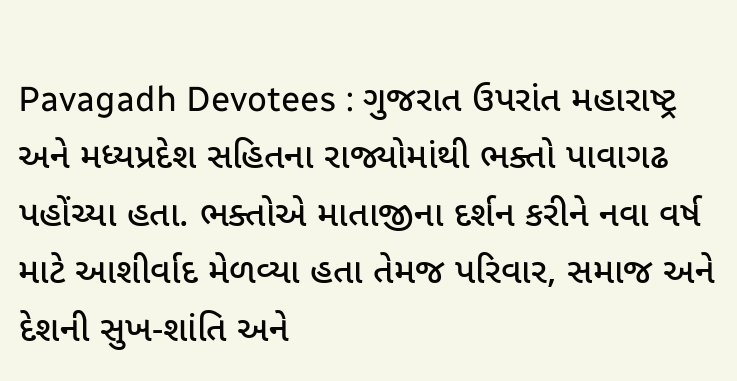Pavagadh Devotees : ગુજરાત ઉપરાંત મહારાષ્ટ્ર અને મધ્યપ્રદેશ સહિતના રાજ્યોમાંથી ભક્તો પાવાગઢ પહોંચ્યા હતા. ભક્તોએ માતાજીના દર્શન કરીને નવા વર્ષ માટે આશીર્વાદ મેળવ્યા હતા તેમજ પરિવાર, સમાજ અને દેશની સુખ-શાંતિ અને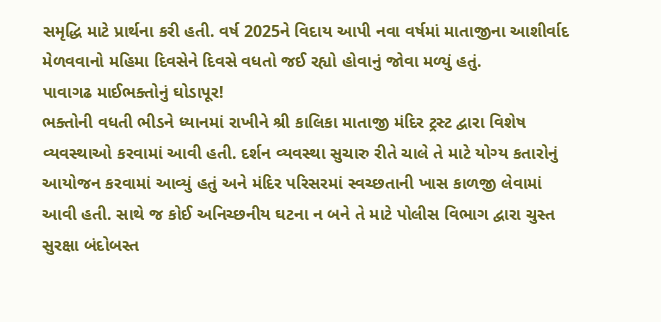સમૃદ્ધિ માટે પ્રાર્થના કરી હતી. વર્ષ 2025ને વિદાય આપી નવા વર્ષમાં માતાજીના આશીર્વાદ મેળવવાનો મહિમા દિવસેને દિવસે વધતો જઈ રહ્યો હોવાનું જોવા મળ્યું હતું.
પાવાગઢ માઈભક્તોનું ઘોડાપૂર!
ભક્તોની વધતી ભીડને ધ્યાનમાં રાખીને શ્રી કાલિકા માતાજી મંદિર ટ્રસ્ટ દ્વારા વિશેષ વ્યવસ્થાઓ કરવામાં આવી હતી. દર્શન વ્યવસ્થા સુચારુ રીતે ચાલે તે માટે યોગ્ય કતારોનું આયોજન કરવામાં આવ્યું હતું અને મંદિર પરિસરમાં સ્વચ્છતાની ખાસ કાળજી લેવામાં આવી હતી. સાથે જ કોઈ અનિચ્છનીય ઘટના ન બને તે માટે પોલીસ વિભાગ દ્વારા ચુસ્ત સુરક્ષા બંદોબસ્ત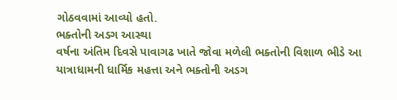ગોઠવવામાં આવ્યો હતો.
ભક્તોની અડગ આસ્થા
વર્ષના અંતિમ દિવસે પાવાગઢ ખાતે જોવા મળેલી ભક્તોની વિશાળ ભીડે આ યાત્રાધામની ધાર્મિક મહત્તા અને ભક્તોની અડગ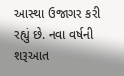આસ્થા ઉજાગર કરી રહ્યું છે. નવા વર્ષની શરૂઆત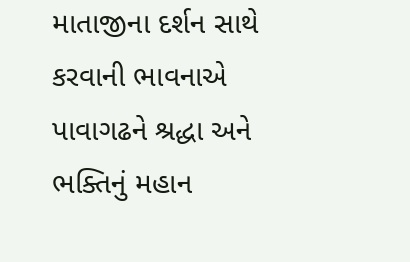માતાજીના દર્શન સાથે કરવાની ભાવનાએ પાવાગઢને શ્રદ્ધા અને ભક્તિનું મહાન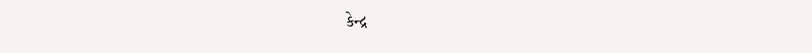કેન્દ્ર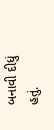બનાવી દીધું હતું.